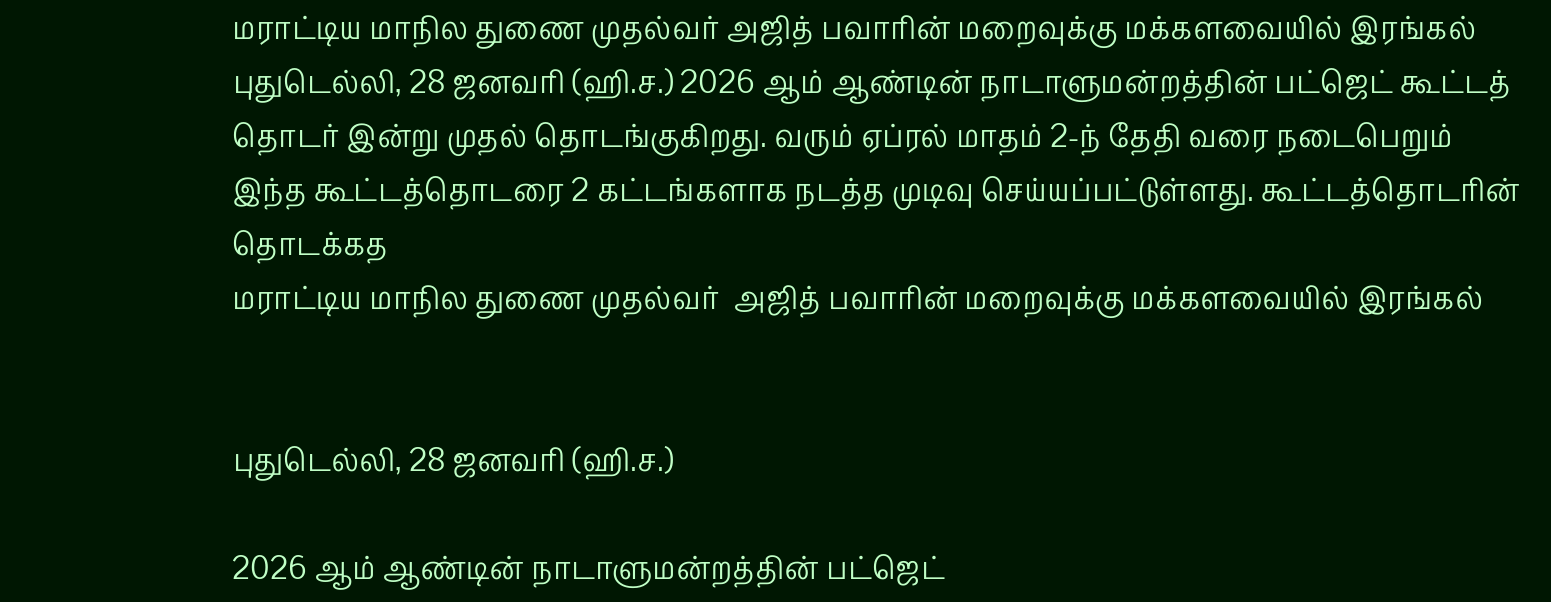மராட்டிய மாநில துணை முதல்வர் அஜித் பவாரின் மறைவுக்கு மக்களவையில் இரங்கல்
புதுடெல்லி, 28 ஜனவரி (ஹி.ச.) 2026 ஆம் ஆண்டின் நாடாளுமன்றத்தின் பட்ஜெட் கூட்டத் தொடர் இன்று முதல் தொடங்குகிறது. வரும் ஏப்ரல் மாதம் 2-ந் தேதி வரை நடைபெறும் இந்த கூட்டத்தொடரை 2 கட்டங்களாக நடத்த முடிவு செய்யப்பட்டுள்ளது. கூட்டத்தொடரின் தொடக்கத
மராட்டிய மாநில துணை முதல்வர்  அஜித் பவாரின் மறைவுக்கு மக்களவையில் இரங்கல்


புதுடெல்லி, 28 ஜனவரி (ஹி.ச.)

2026 ஆம் ஆண்டின் நாடாளுமன்றத்தின் பட்ஜெட்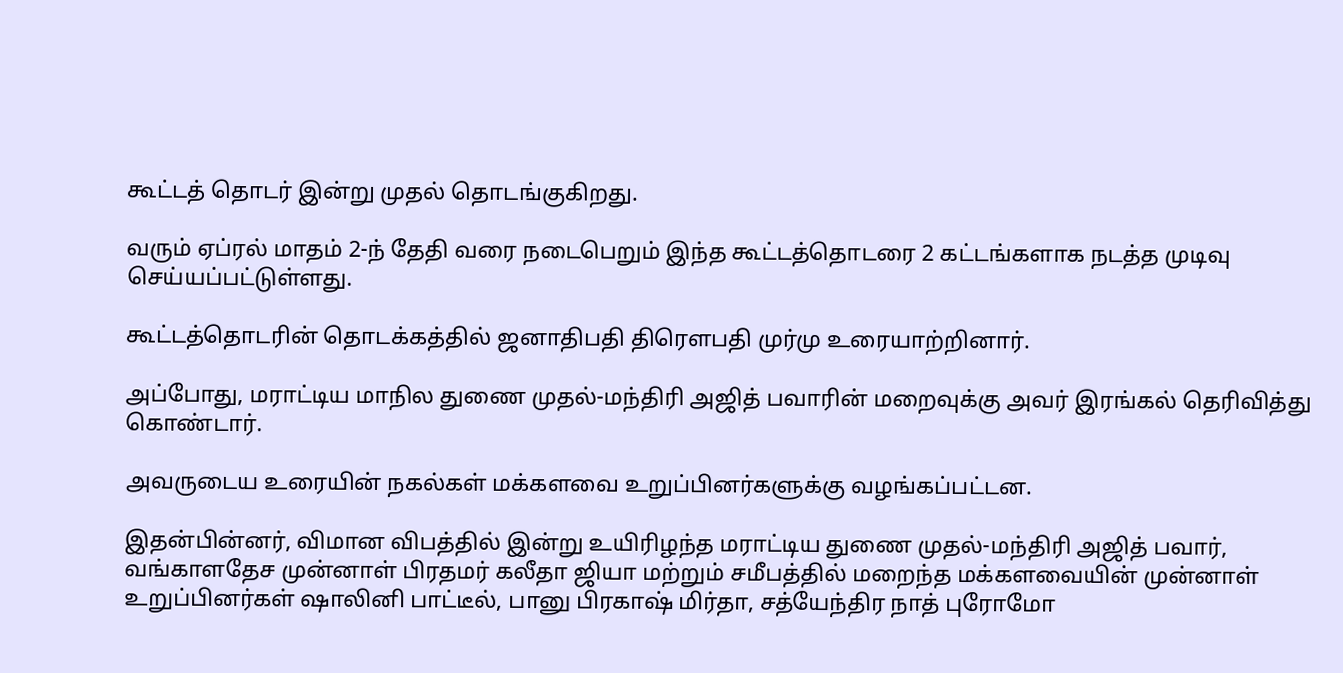கூட்டத் தொடர் இன்று முதல் தொடங்குகிறது.

வரும் ஏப்ரல் மாதம் 2-ந் தேதி வரை நடைபெறும் இந்த கூட்டத்தொடரை 2 கட்டங்களாக நடத்த முடிவு செய்யப்பட்டுள்ளது.

கூட்டத்தொடரின் தொடக்கத்தில் ஜனாதிபதி திரௌபதி முர்மு உரையாற்றினார்.

அப்போது, மராட்டிய மாநில துணை முதல்-மந்திரி அஜித் பவாரின் மறைவுக்கு அவர் இரங்கல் தெரிவித்து கொண்டார்.

அவருடைய உரையின் நகல்கள் மக்களவை உறுப்பினர்களுக்கு வழங்கப்பட்டன.

இதன்பின்னர், விமான விபத்தில் இன்று உயிரிழந்த மராட்டிய துணை முதல்-மந்திரி அஜித் பவார், வங்காளதேச முன்னாள் பிரதமர் கலீதா ஜியா மற்றும் சமீபத்தில் மறைந்த மக்களவையின் முன்னாள் உறுப்பினர்கள் ஷாலினி பாட்டீல், பானு பிரகாஷ் மிர்தா, சத்யேந்திர நாத் புரோமோ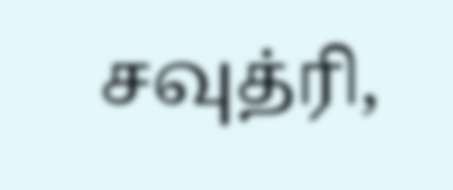சவுத்ரி,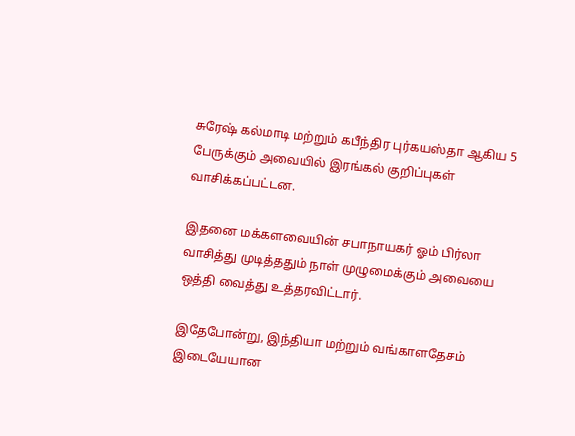சுரேஷ் கல்மாடி மற்றும் கபீந்திர புர்கயஸ்தா ஆகிய 5 பேருக்கும் அவையில் இரங்கல் குறிப்புகள் வாசிக்கப்பட்டன.

இதனை மக்களவையின் சபாநாயகர் ஓம் பிர்லா வாசித்து முடித்ததும் நாள் முழுமைக்கும் அவையை ஒத்தி வைத்து உத்தரவிட்டார்.

இதேபோன்று, இந்தியா மற்றும் வங்காளதேசம் இடையேயான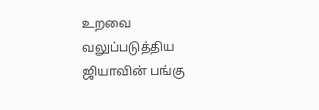உறவை வலுப்படுத்திய ஜியாவின் பங்கு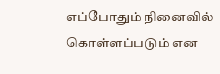எப்போதும் நினைவில் கொள்ளப்படும் என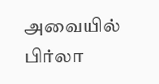அவையில் பிர்லா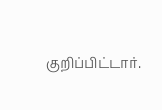குறிப்பிட்டார்.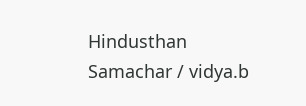Hindusthan Samachar / vidya.b